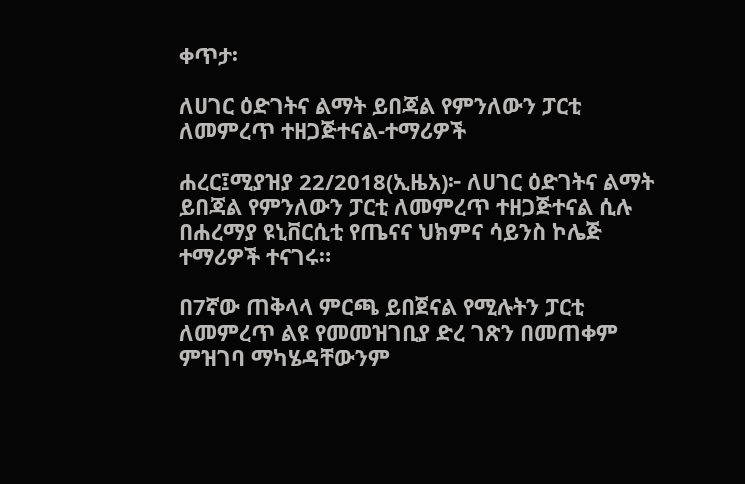ቀጥታ፡

ለሀገር ዕድገትና ልማት ይበጃል የምንለውን ፓርቲ ለመምረጥ ተዘጋጅተናል-ተማሪዎች

ሐረር፤ሚያዝያ 22/2018(ኢዜአ)፦ ለሀገር ዕድገትና ልማት ይበጃል የምንለውን ፓርቲ ለመምረጥ ተዘጋጅተናል ሲሉ በሐረማያ ዩኒቨርሲቲ የጤናና ህክምና ሳይንስ ኮሌጅ ተማሪዎች ተናገሩ።

በ7ኛው ጠቅላላ ምርጫ ይበጀናል የሚሉትን ፓርቲ ለመምረጥ ልዩ የመመዝገቢያ ድረ ገጽን በመጠቀም ምዝገባ ማካሄዳቸውንም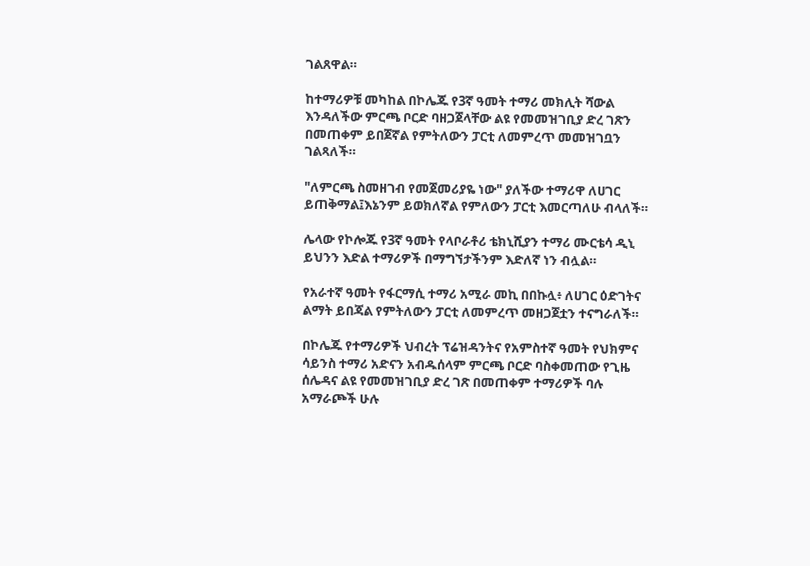ገልጸዋል።

ከተማሪዎቹ መካከል በኮሌጁ የ3ኛ ዓመት ተማሪ መክሊት ሻውል እንዳለችው ምርጫ ቦርድ ባዘጋጀላቸው ልዩ የመመዝገቢያ ድረ ገጽን በመጠቀም ይበጀኛል የምትለውን ፓርቲ ለመምረጥ መመዝገቧን ገልጻለች።

"ለምርጫ ስመዘገብ የመጀመሪያዬ ነው" ያለችው ተማሪዋ ለሀገር ይጠቅማል፤እኔንም ይወክለኛል የምለውን ፓርቲ እመርጣለሁ ብላለች።

ሌላው የኮሎጁ የ3ኛ ዓመት የላቦራቶሪ ቴክኒሺያን ተማሪ ሙርቴሳ ዲኒ ይህንን እድል ተማሪዎች በማግኘታችንም እድለኛ ነን ብሏል።

የአራተኛ ዓመት የፋርማሲ ተማሪ አሚራ መኪ በበኩሏ፥ ለሀገር ዕድገትና ልማት ይበጃል የምትለውን ፓርቲ ለመምረጥ መዘጋጀቷን ተናግራለች።

በኮሌጁ የተማሪዎች ህብረት ፕሬዝዳንትና የአምስተኛ ዓመት የህክምና ሳይንስ ተማሪ አድናን አብዱሰላም ምርጫ ቦርድ ባስቀመጠው የጊዜ ሰሌዳና ልዩ የመመዝገቢያ ድረ ገጽ በመጠቀም ተማሪዎች ባሉ አማራጮች ሁሉ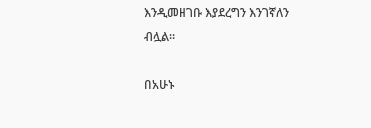እንዲመዘገቡ እያደረግን እንገኛለን ብሏል።

በአሁኑ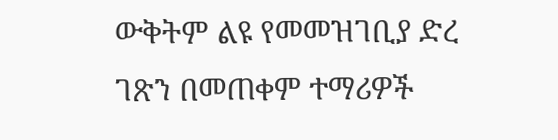ውቅትም ልዩ የመመዝገቢያ ድረ ገጽን በመጠቀም ተማሪዎች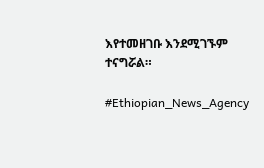እየተመዘገቡ እንደሚገኙም ተናግሯል።

#Ethiopian_News_Agency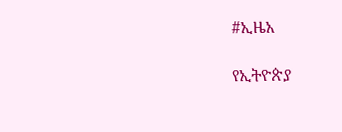#ኢዜአ

የኢትዮጵያ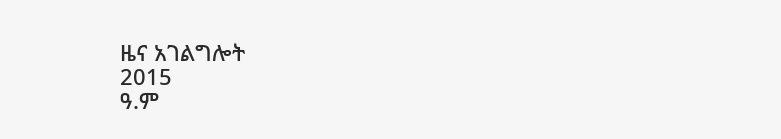ዜና አገልግሎት
2015
ዓ.ም